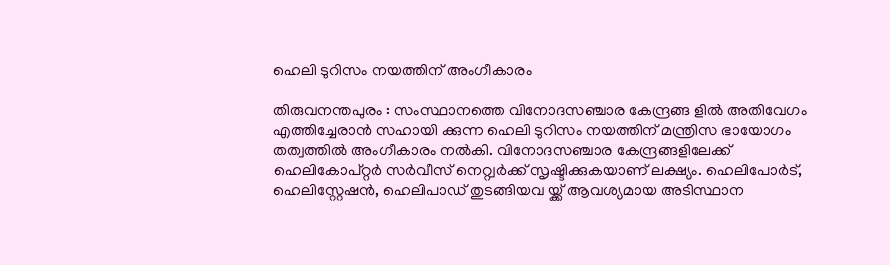ഹെലി ടുറിസം നയത്തിന് അംഗീകാരം

തിരുവനന്തപുരം : സംസ്ഥാനത്തെ വിനോദസഞ്ചാര കേന്ദ്രങ്ങ ളില്‍ അതിവേഗം എത്തിച്ചേരാന്‍ സഹായി ക്കുന്ന ഹെലി ടുറിസം നയത്തിന് മന്ത്രിസ ഭായോഗം തത്വത്തില്‍ അംഗീകാരം നല്‍കി. വിനോദസഞ്ചാര കേന്ദ്രങ്ങളിലേക്ക് ഹെലികോപ്റ്റര്‍ സര്‍വീസ് നെറ്റ്വര്‍ക്ക് സൃഷ്ടിക്കുകയാണ് ലക്ഷ്യം. ഹെലിപോര്‍ട്, ഹെലിസ്റ്റേഷന്‍, ഹെലിപാഡ് തുടങ്ങിയവ യ്ക്ക് ആവശ്യമായ അടിസ്ഥാന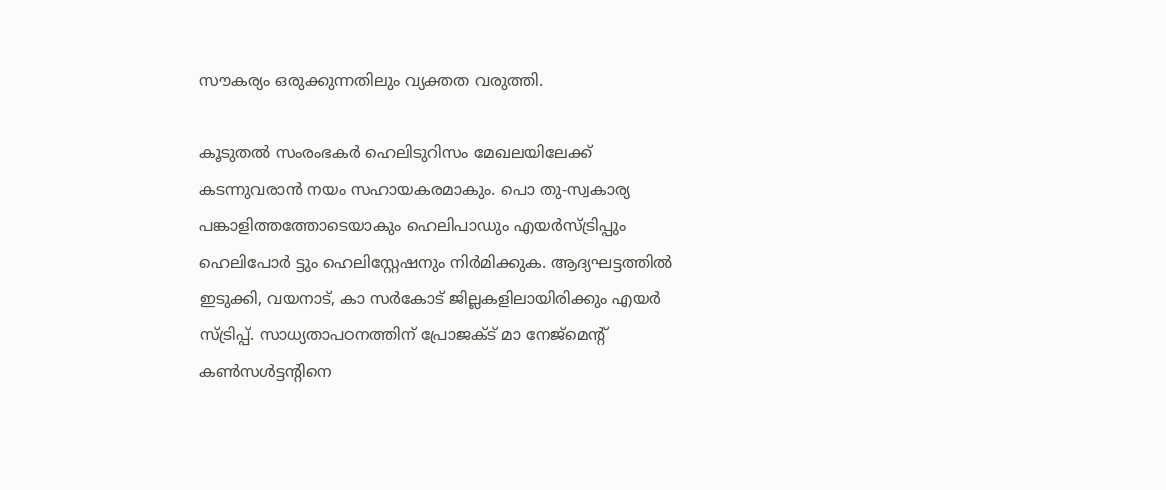സൗകര്യം ഒരുക്കുന്നതിലും വ്യക്തത വരുത്തി.

കൂടുതല്‍ സംരംഭകര്‍ ഹെലിടുറിസം മേഖലയിലേക്ക് കടന്നുവരാന്‍ നയം സഹായകരമാകും. പൊ തു-സ്വകാര്യ പങ്കാളിത്തത്തോടെയാകും ഹെലിപാഡും എയര്‍സ്ട്രിപ്പും ഹെലിപോര്‍ ട്ടും ഹെലിസ്റ്റേഷനും നിര്‍മിക്കുക. ആദ്യഘട്ടത്തില്‍ ഇടുക്കി, വയനാട്, കാ സര്‍കോട് ജില്ലകളിലായിരിക്കും എയര്‍ സ്ട്രിപ്പ്. സാധ്യതാപഠനത്തിന് പ്രോജക്ട് മാ നേജ്‌മെന്റ് കണ്‍സള്‍ട്ടന്റിനെ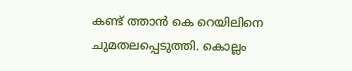കണ്ട് ത്താന്‍ കെ റെയിലിനെ ചുമതലപ്പെടുത്തി. കൊല്ലം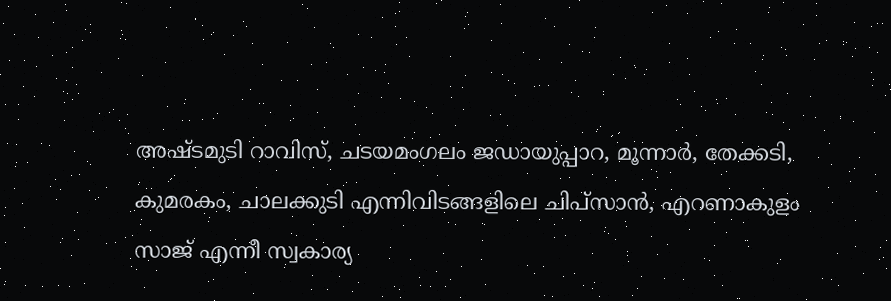അഷ്ടമുടി റാവിസ്, ചടയമംഗലം ജഡായുപ്പാറ, മൂന്നാര്‍, തേക്കടി, കുമരകം, ചാലക്കുടി എന്നിവിടങ്ങളിലെ ചിപ്‌സാന്‍, എറണാകുളം സാജ് എന്നീ സ്വകാര്യ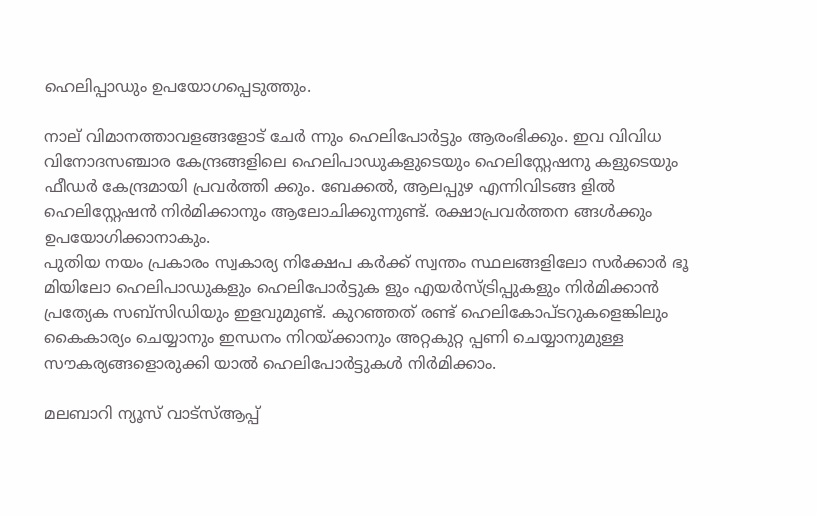ഹെലിപ്പാഡും ഉപയോഗപ്പെടുത്തും.

നാല് വിമാനത്താവളങ്ങളോട് ചേര്‍ ന്നും ഹെലിപോര്‍ട്ടും ആരംഭിക്കും. ഇവ വിവിധ വിനോദസഞ്ചാര കേന്ദ്രങ്ങളിലെ ഹെലിപാഡുകളുടെയും ഹെലിസ്റ്റേഷനു കളുടെയും ഫീഡര്‍ കേന്ദ്രമായി പ്രവര്‍ത്തി ക്കും. ബേക്കല്‍, ആലപ്പുഴ എന്നിവിടങ്ങ ളില്‍ ഹെലിസ്റ്റേഷന്‍ നിര്‍മിക്കാനും ആലോചിക്കുന്നുണ്ട്. രക്ഷാപ്രവര്‍ത്തന ങ്ങള്‍ക്കും ഉപയോഗിക്കാനാകും.
പുതിയ നയം പ്രകാരം സ്വകാര്യ നിക്ഷേപ കര്‍ക്ക് സ്വന്തം സ്ഥലങ്ങളിലോ സര്‍ക്കാര്‍ ഭൂ മിയിലോ ഹെലിപാഡുകളും ഹെലിപോര്‍ട്ടുക ളും എയര്‍സ്ട്രിപ്പുകളും നിര്‍മിക്കാന്‍ പ്രത്യേക സബ്സിഡിയും ഇളവുമുണ്ട്. കുറഞ്ഞത് രണ്ട് ഹെലികോപ്ടറുകളെങ്കിലും കൈകാര്യം ചെയ്യാനും ഇന്ധനം നിറയ്ക്കാനും അറ്റകുറ്റ പ്പണി ചെയ്യാനുമുള്ള സൗകര്യങ്ങളൊരുക്കി യാല്‍ ഹെലിപോര്‍ട്ടുകള്‍ നിര്‍മിക്കാം.

മലബാറി ന്യൂസ് വാട്‌സ്ആപ്പ്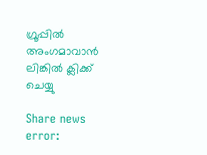ഗ്രൂപ്പില്‍ അംഗമാവാന്‍ ലിങ്കില്‍ ക്ലിക്ക് ചെയ്യു

Share news
error: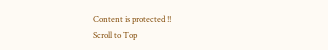Content is protected !!
Scroll to Top